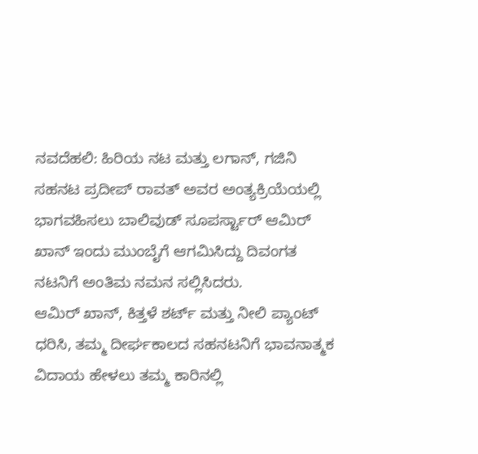ನವದೆಹಲಿ: ಹಿರಿಯ ನಟ ಮತ್ತು ಲಗಾನ್, ಗಜಿನಿ ಸಹನಟ ಪ್ರದೀಪ್ ರಾವತ್ ಅವರ ಅಂತ್ಯಕ್ರಿಯೆಯಲ್ಲಿ ಭಾಗವಹಿಸಲು ಬಾಲಿವುಡ್ ಸೂಪರ್ಸ್ಟಾರ್ ಆಮಿರ್ ಖಾನ್ ಇಂದು ಮುಂಬೈಗೆ ಆಗಮಿಸಿದ್ದು ದಿವಂಗತ ನಟನಿಗೆ ಅಂತಿಮ ನಮನ ಸಲ್ಲಿಸಿದರು.
ಆಮಿರ್ ಖಾನ್, ಕಿತ್ತಳೆ ಶರ್ಟ್ ಮತ್ತು ನೀಲಿ ಪ್ಯಾಂಟ್ ಧರಿಸಿ, ತಮ್ಮ ದೀರ್ಘಕಾಲದ ಸಹನಟನಿಗೆ ಭಾವನಾತ್ಮಕ ವಿದಾಯ ಹೇಳಲು ತಮ್ಮ ಕಾರಿನಲ್ಲಿ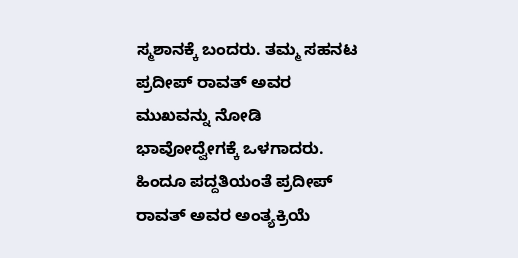ಸ್ಮಶಾನಕ್ಕೆ ಬಂದರು. ತಮ್ಮ ಸಹನಟ ಪ್ರದೀಪ್ ರಾವತ್ ಅವರ ಮುಖವನ್ನು ನೋಡಿ ಭಾವೋದ್ವೇಗಕ್ಕೆ ಒಳಗಾದರು. ಹಿಂದೂ ಪದ್ದತಿಯಂತೆ ಪ್ರದೀಪ್ ರಾವತ್ ಅವರ ಅಂತ್ಯಕ್ರಿಯೆ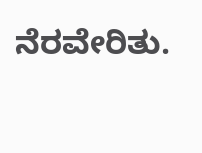ನೆರವೇರಿತು.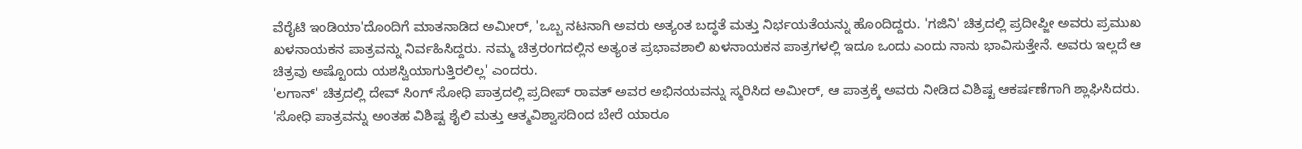ವೆರೈಟಿ ಇಂಡಿಯಾ'ದೊಂದಿಗೆ ಮಾತನಾಡಿದ ಅಮೀರ್, 'ಒಬ್ಬ ನಟನಾಗಿ ಅವರು ಅತ್ಯಂತ ಬದ್ಧತೆ ಮತ್ತು ನಿರ್ಭಯತೆಯನ್ನು ಹೊಂದಿದ್ದರು. 'ಗಜಿನಿ' ಚಿತ್ರದಲ್ಲಿ ಪ್ರದೀಪ್ಜೀ ಅವರು ಪ್ರಮುಖ ಖಳನಾಯಕನ ಪಾತ್ರವನ್ನು ನಿರ್ವಹಿಸಿದ್ದರು. ನಮ್ಮ ಚಿತ್ರರಂಗದಲ್ಲಿನ ಅತ್ಯಂತ ಪ್ರಭಾವಶಾಲಿ ಖಳನಾಯಕನ ಪಾತ್ರಗಳಲ್ಲಿ ಇದೂ ಒಂದು ಎಂದು ನಾನು ಭಾವಿಸುತ್ತೇನೆ. ಅವರು ಇಲ್ಲದೆ ಆ ಚಿತ್ರವು ಅಷ್ಟೊಂದು ಯಶಸ್ವಿಯಾಗುತ್ತಿರಲಿಲ್ಲ' ಎಂದರು.
'ಲಗಾನ್' ಚಿತ್ರದಲ್ಲಿ ದೇವ್ ಸಿಂಗ್ ಸೋಧಿ ಪಾತ್ರದಲ್ಲಿ ಪ್ರದೀಪ್ ರಾವತ್ ಅವರ ಅಭಿನಯವನ್ನು ಸ್ಮರಿಸಿದ ಅಮೀರ್, ಆ ಪಾತ್ರಕ್ಕೆ ಅವರು ನೀಡಿದ ವಿಶಿಷ್ಟ ಆಕರ್ಷಣೆಗಾಗಿ ಶ್ಲಾಘಿಸಿದರು. 'ಸೋಧಿ ಪಾತ್ರವನ್ನು ಅಂತಹ ವಿಶಿಷ್ಟ ಶೈಲಿ ಮತ್ತು ಆತ್ಮವಿಶ್ವಾಸದಿಂದ ಬೇರೆ ಯಾರೂ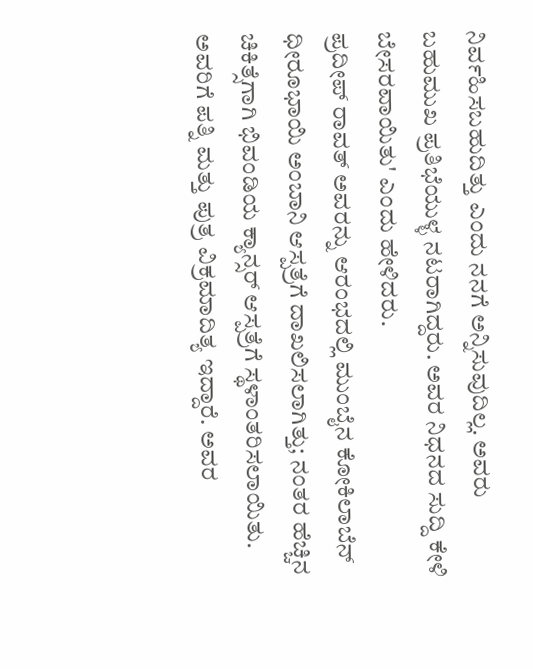ನಿರ್ವಹಿಸಬಹುದಿತ್ತು ಎಂದು ನನಗೆ ಅನ್ನಿಸುವುದಿಲ್ಲ. ಅವರು ಬಹುಮುಖ ಪ್ರತಿಭೆಯುಳ್ಳ ನಟರಾಗಿದ್ದರು. ಅವರ ನಿಧನದ ಸುದ್ದಿ ಕೇಳಿ ಬೇಸರವಾಯಿತು' ಎಂದು ಹೇಳಿದರು.
ಪ್ರದೀಪ್ ರಾವತ್ ಅವರನ್ನು ಆರಂಭದಲ್ಲಿ ಮುಂಬೈನ ಕೋಕಿಲಾಬೆನ್ ಧೀರೂಭಾಯಿ ಅಂಬಾನಿ ಆಸ್ಪತ್ರೆಗೆ ದಾಖಲಿಸಲಾಗಿತ್ತು; ನಂತರ ಹೆಚ್ಚಿನ ಚಿಕಿತ್ಸೆಗಾಗಿ ಭಿವಂಡಿಯ ಕ್ಯಾನ್ಸರ್ ಆಸ್ಪತ್ರೆಗೆ ಸ್ಥಳಾಂತರಿಸಲಾಯಿತು. ಅವರಿಗೆ ಪತ್ನಿ ಮತ್ತು ಪುತ್ರ ವಿಕ್ರಮಾದಿತ್ಯ ಇದ್ದಾರೆ. ಅವರ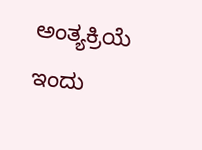ಅಂತ್ಯಕ್ರಿಯೆ ಇಂದು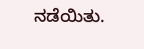ನಡೆಯಿತು.